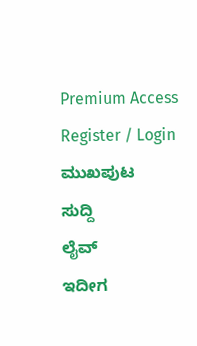Premium Access
Register / Login
ಮುಖಪುಟ
ಸುದ್ದಿ
ಲೈವ್
ಇದೀಗ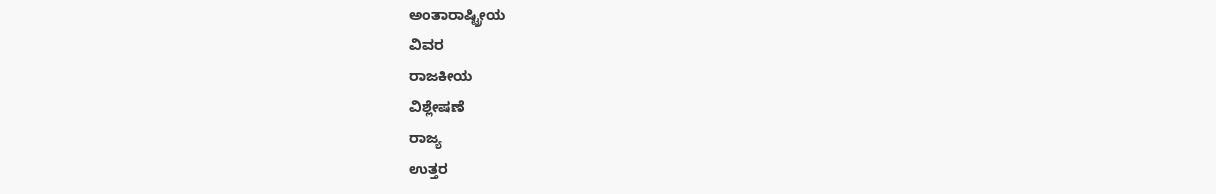ಅಂತಾರಾಷ್ಟ್ರೀಯ
ವಿವರ
ರಾಜಕೀಯ
ವಿಶ್ಲೇಷಣೆ
ರಾಜ್ಯ
ಉತ್ತರ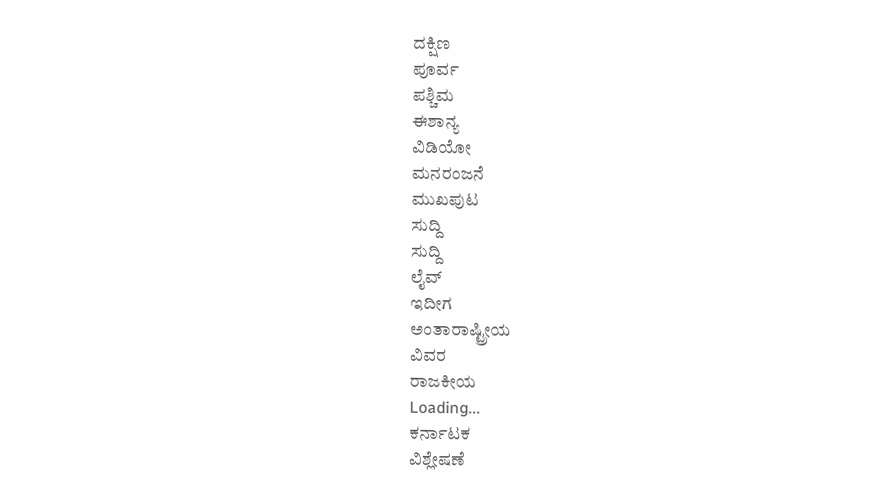ದಕ್ಷಿಣ
ಪೂರ್ವ
ಪಶ್ಚಿಮ
ಈಶಾನ್ಯ
ವಿಡಿಯೋ
ಮನರಂಜನೆ
ಮುಖಪುಟ
ಸುದ್ದಿ
ಸುದ್ದಿ
ಲೈವ್
ಇದೀಗ
ಅಂತಾರಾಷ್ಟ್ರೀಯ
ವಿವರ
ರಾಜಕೀಯ
Loading...
ಕರ್ನಾಟಕ
ವಿಶ್ಲೇಷಣೆ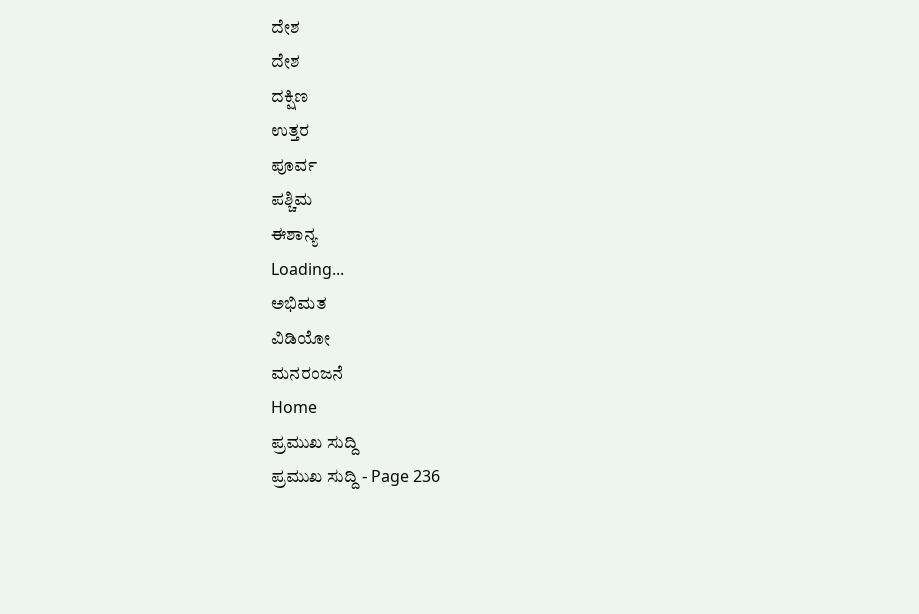ದೇಶ
ದೇಶ
ದಕ್ಷಿಣ
ಉತ್ತರ
ಪೂರ್ವ
ಪಶ್ಚಿಮ
ಈಶಾನ್ಯ
Loading...
ಅಭಿಮತ
ವಿಡಿಯೋ
ಮನರಂಜನೆ
Home
ಪ್ರಮುಖ ಸುದ್ದಿ
ಪ್ರಮುಖ ಸುದ್ದಿ - Page 236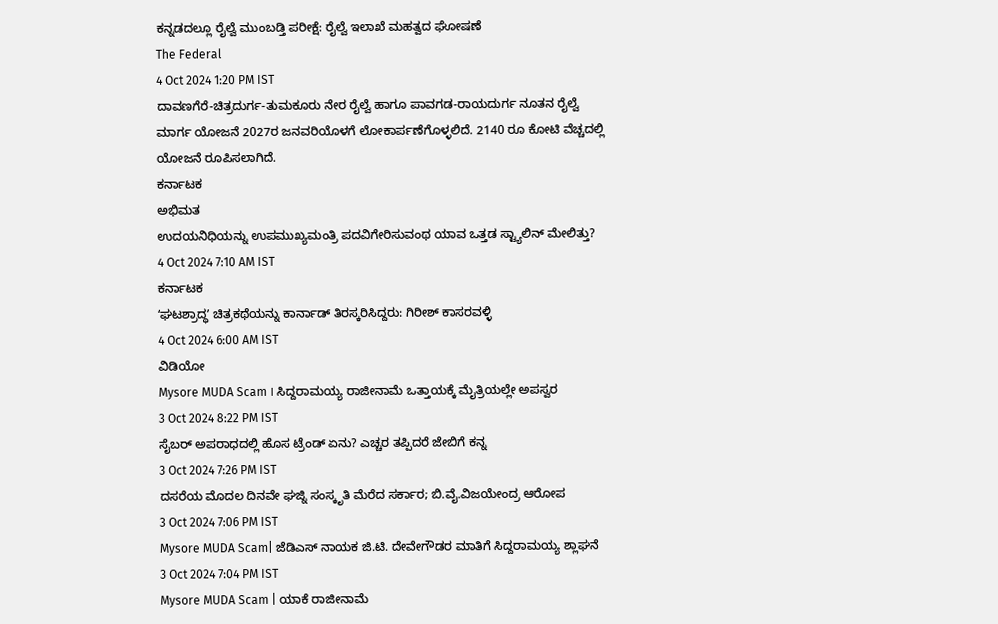ಕನ್ನಡದಲ್ಲೂ ರೈಲ್ವೆ ಮುಂಬಡ್ತಿ ಪರೀಕ್ಷೆ: ರೈಲ್ವೆ ಇಲಾಖೆ ಮಹತ್ವದ ಘೋಷಣೆ
The Federal
4 Oct 2024 1:20 PM IST
ದಾವಣಗೆರೆ-ಚಿತ್ರದುರ್ಗ-ತುಮಕೂರು ನೇರ ರೈಲ್ವೆ ಹಾಗೂ ಪಾವಗಡ-ರಾಯದುರ್ಗ ನೂತನ ರೈಲ್ವೆ ಮಾರ್ಗ ಯೋಜನೆ 2027ರ ಜನವರಿಯೊಳಗೆ ಲೋಕಾರ್ಪಣೆಗೊಳ್ಳಲಿದೆ. 2140 ರೂ ಕೋಟಿ ವೆಚ್ಚದಲ್ಲಿ ಯೋಜನೆ ರೂಪಿಸಲಾಗಿದೆ.
ಕರ್ನಾಟಕ
ಅಭಿಮತ
ಉದಯನಿಧಿಯನ್ನು ಉಪಮುಖ್ಯಮಂತ್ರಿ ಪದವಿಗೇರಿಸುವಂಥ ಯಾವ ಒತ್ತಡ ಸ್ಟ್ಯಾಲಿನ್ ಮೇಲಿತ್ತು?
4 Oct 2024 7:10 AM IST
ಕರ್ನಾಟಕ
ʻಘಟಶ್ರಾದ್ಧʼ ಚಿತ್ರಕಥೆಯನ್ನು ಕಾರ್ನಾಡ್ ತಿರಸ್ಕರಿಸಿದ್ದರು: ಗಿರೀಶ್ ಕಾಸರವಳ್ಳಿ
4 Oct 2024 6:00 AM IST
ವಿಡಿಯೋ
Mysore MUDA Scam । ಸಿದ್ದರಾಮಯ್ಯ ರಾಜೀನಾಮೆ ಒತ್ತಾಯಕ್ಕೆ ಮೈತ್ರಿಯಲ್ಲೇ ಅಪಸ್ವರ
3 Oct 2024 8:22 PM IST
ಸೈಬರ್ ಅಪರಾಧದಲ್ಲಿ ಹೊಸ ಟ್ರೆಂಡ್ ಏನು? ಎಚ್ಚರ ತಪ್ಪಿದರೆ ಜೇಬಿಗೆ ಕನ್ನ
3 Oct 2024 7:26 PM IST
ದಸರೆಯ ಮೊದಲ ದಿನವೇ ಘಜ್ನಿ ಸಂಸ್ಕೃತಿ ಮೆರೆದ ಸರ್ಕಾರ; ಬಿ.ವೈ.ವಿಜಯೇಂದ್ರ ಆರೋಪ
3 Oct 2024 7:06 PM IST
Mysore MUDA Scam| ಜೆಡಿಎಸ್ ನಾಯಕ ಜಿ.ಟಿ. ದೇವೇಗೌಡರ ಮಾತಿಗೆ ಸಿದ್ದರಾಮಯ್ಯ ಶ್ಲಾಘನೆ
3 Oct 2024 7:04 PM IST
Mysore MUDA Scam | ಯಾಕೆ ರಾಜೀನಾಮೆ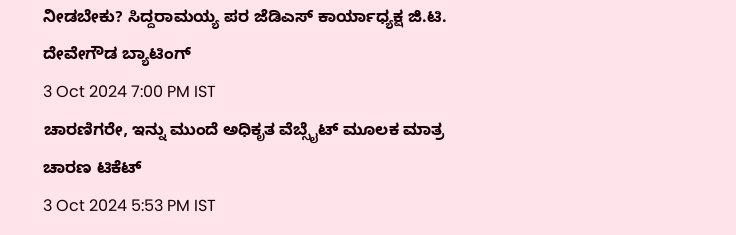ನೀಡಬೇಕು? ಸಿದ್ದರಾಮಯ್ಯ ಪರ ಜೆಡಿಎಸ್ ಕಾರ್ಯಾಧ್ಯಕ್ಷ ಜಿ.ಟಿ. ದೇವೇಗೌಡ ಬ್ಯಾಟಿಂಗ್
3 Oct 2024 7:00 PM IST
ಚಾರಣಿಗರೇ, ಇನ್ನು ಮುಂದೆ ಅಧಿಕೃತ ವೆಬ್ಸೈಟ್ ಮೂಲಕ ಮಾತ್ರ ಚಾರಣ ಟಿಕೆಟ್
3 Oct 2024 5:53 PM IST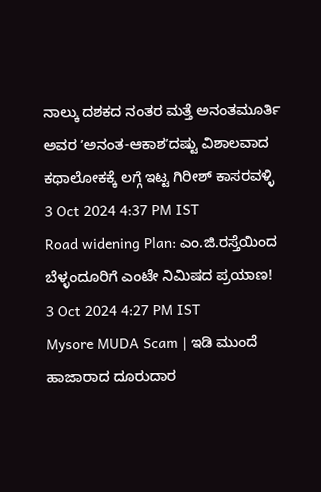ನಾಲ್ಕು ದಶಕದ ನಂತರ ಮತ್ತೆ ಅನಂತಮೂರ್ತಿ ಅವರ ʼಅನಂತ-ಆಕಾಶʼದಷ್ಟು ವಿಶಾಲವಾದ ಕಥಾಲೋಕಕ್ಕೆ ಲಗ್ಗೆ ಇಟ್ಟ ಗಿರೀಶ್ ಕಾಸರವಳ್ಳಿ
3 Oct 2024 4:37 PM IST
Road widening Plan: ಎಂ.ಜಿ.ರಸ್ತೆಯಿಂದ ಬೆಳ್ಳಂದೂರಿಗೆ ಎಂಟೇ ನಿಮಿಷದ ಪ್ರಯಾಣ!
3 Oct 2024 4:27 PM IST
Mysore MUDA Scam | ಇಡಿ ಮುಂದೆ ಹಾಜಾರಾದ ದೂರುದಾರ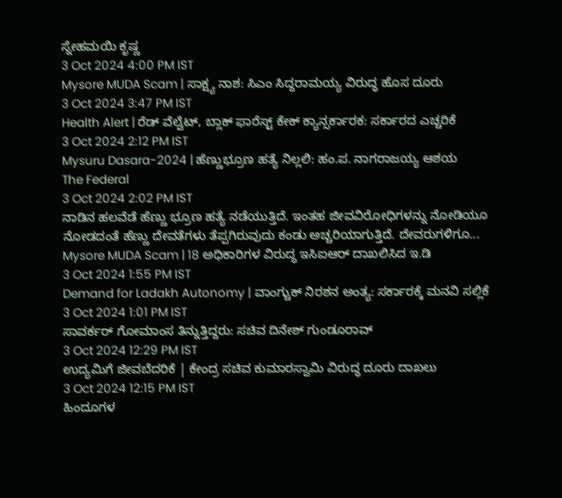ಸ್ನೇಹಮಯಿ ಕೃಷ್ಣ
3 Oct 2024 4:00 PM IST
Mysore MUDA Scam | ಸಾಕ್ಷ್ಯ ನಾಶ: ಸಿಎಂ ಸಿದ್ದರಾಮಯ್ಯ ವಿರುದ್ಧ ಹೊಸ ದೂರು
3 Oct 2024 3:47 PM IST
Health Alert | ರೆಡ್ ವೆಲ್ವೆಟ್, ಬ್ಲಾಕ್ ಫಾರೆಸ್ಟ್ ಕೇಕ್ ಕ್ಯಾನ್ಸರ್ಕಾರಕ: ಸರ್ಕಾರದ ಎಚ್ಚರಿಕೆ
3 Oct 2024 2:12 PM IST
Mysuru Dasara-2024 | ಹೆಣ್ಣುಭ್ರೂಣ ಹತ್ಯೆ ನಿಲ್ಲಲಿ: ಹಂ.ಪ. ನಾಗರಾಜಯ್ಯ ಆಶಯ
The Federal
3 Oct 2024 2:02 PM IST
ನಾಡಿನ ಹಲವೆಡೆ ಹೆಣ್ಣು ಭ್ರೂಣ ಹತ್ಯೆ ನಡೆಯುತ್ತಿದೆ. ಇಂತಹ ಜೀವವಿರೋಧಿಗಳನ್ನು ನೋಡಿಯೂ ನೋಡದಂತೆ ಹೆಣ್ಣು ದೇವತೆಗಳು ತೆಪ್ಪಗಿರುವುದು ಕಂಡು ಅಚ್ಚರಿಯಾಗುತ್ತಿದೆ. ದೇವರುಗಳಿಗೂ...
Mysore MUDA Scam | 18 ಅಧಿಕಾರಿಗಳ ವಿರುದ್ಧ ಇಸಿಐಆರ್ ದಾಖಲಿಸಿದ ಇ.ಡಿ
3 Oct 2024 1:55 PM IST
Demand for Ladakh Autonomy | ವಾಂಗ್ಚುಕ್ ನಿರಶನ ಅಂತ್ಯ: ಸರ್ಕಾರಕ್ಕೆ ಮನವಿ ಸಲ್ಲಿಕೆ
3 Oct 2024 1:01 PM IST
ಸಾವರ್ಕರ್ ಗೋಮಾಂಸ ತಿನ್ನುತ್ತಿದ್ದರು: ಸಚಿವ ದಿನೇಶ್ ಗುಂಡೂರಾವ್
3 Oct 2024 12:29 PM IST
ಉದ್ಯಮಿಗೆ ಜೀವಬೆದರಿಕೆ | ಕೇಂದ್ರ ಸಚಿವ ಕುಮಾರಸ್ವಾಮಿ ವಿರುದ್ಧ ದೂರು ದಾಖಲು
3 Oct 2024 12:15 PM IST
ಹಿಂದೂಗಳ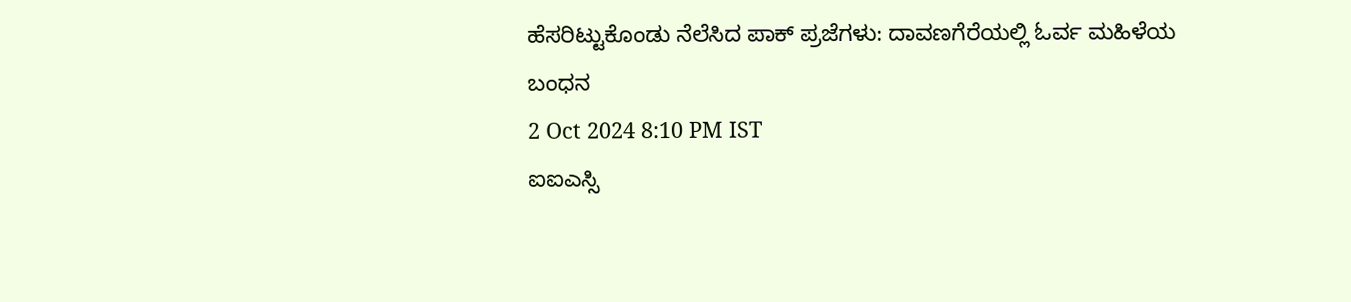ಹೆಸರಿಟ್ಟುಕೊಂಡು ನೆಲೆಸಿದ ಪಾಕ್ ಪ್ರಜೆಗಳು: ದಾವಣಗೆರೆಯಲ್ಲಿ ಓರ್ವ ಮಹಿಳೆಯ ಬಂಧನ
2 Oct 2024 8:10 PM IST
ಐಐಎಸ್ಸಿ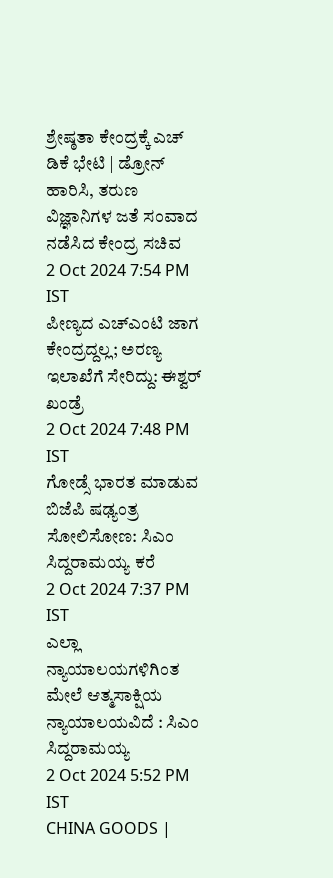ಶ್ರೇಷ್ಠತಾ ಕೇಂದ್ರಕ್ಕೆ ಎಚ್ ಡಿಕೆ ಭೇಟಿ | ಡ್ರೋನ್ ಹಾರಿಸಿ, ತರುಣ ವಿಜ್ಞಾನಿಗಳ ಜತೆ ಸಂವಾದ ನಡೆಸಿದ ಕೇಂದ್ರ ಸಚಿವ
2 Oct 2024 7:54 PM IST
ಪೀಣ್ಯದ ಎಚ್ಎಂಟಿ ಜಾಗ ಕೇಂದ್ರದ್ದಲ್ಲ; ಅರಣ್ಯ ಇಲಾಖೆಗೆ ಸೇರಿದ್ದು: ಈಶ್ವರ್ ಖಂಡ್ರೆ
2 Oct 2024 7:48 PM IST
ಗೋಡ್ಸೆ ಭಾರತ ಮಾಡುವ ಬಿಜೆಪಿ ಷಢ್ಯಂತ್ರ ಸೋಲಿಸೋಣ: ಸಿಎಂ ಸಿದ್ದರಾಮಯ್ಯ ಕರೆ
2 Oct 2024 7:37 PM IST
ಎಲ್ಲಾ ನ್ಯಾಯಾಲಯಗಳಿಗಿಂತ ಮೇಲೆ ಆತ್ಮಸಾಕ್ಷಿಯ ನ್ಯಾಯಾಲಯವಿದೆ : ಸಿಎಂ ಸಿದ್ದರಾಮಯ್ಯ
2 Oct 2024 5:52 PM IST
CHINA GOODS |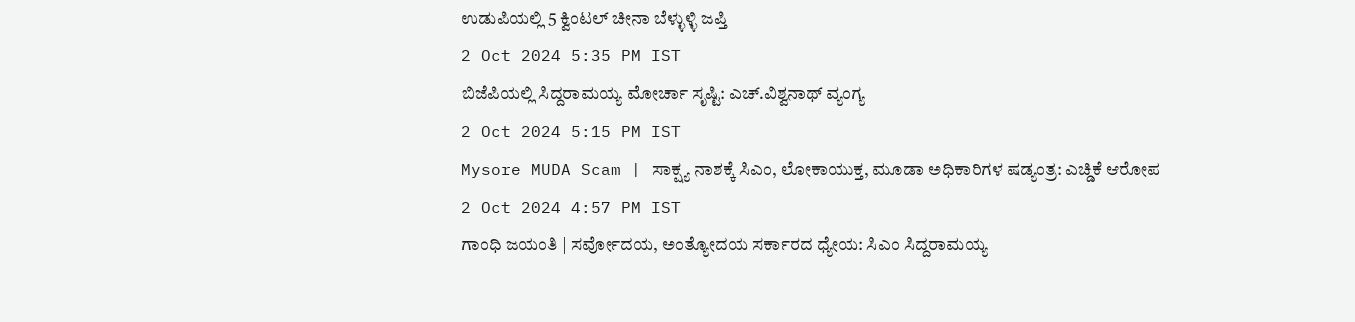ಉಡುಪಿಯಲ್ಲಿ 5 ಕ್ವಿಂಟಲ್ ಚೀನಾ ಬೆಳ್ಳುಳ್ಳಿ ಜಪ್ತಿ
2 Oct 2024 5:35 PM IST
ಬಿಜೆಪಿಯಲ್ಲಿ ಸಿದ್ದರಾಮಯ್ಯ ಮೋರ್ಚಾ ಸೃಷ್ಟಿ: ಎಚ್.ವಿಶ್ವನಾಥ್ ವ್ಯಂಗ್ಯ
2 Oct 2024 5:15 PM IST
Mysore MUDA Scam | ಸಾಕ್ಷ್ಯ ನಾಶಕ್ಕೆ ಸಿಎಂ, ಲೋಕಾಯುಕ್ತ, ಮೂಡಾ ಅಧಿಕಾರಿಗಳ ಷಡ್ಯಂತ್ರ: ಎಚ್ಡಿಕೆ ಆರೋಪ
2 Oct 2024 4:57 PM IST
ಗಾಂಧಿ ಜಯಂತಿ | ಸರ್ವೋದಯ, ಅಂತ್ಯೋದಯ ಸರ್ಕಾರದ ಧ್ಯೇಯ: ಸಿಎಂ ಸಿದ್ದರಾಮಯ್ಯ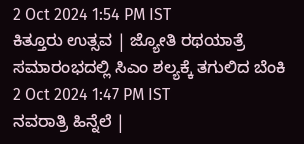2 Oct 2024 1:54 PM IST
ಕಿತ್ತೂರು ಉತ್ಸವ | ಜ್ಯೋತಿ ರಥಯಾತ್ರೆ ಸಮಾರಂಭದಲ್ಲಿ ಸಿಎಂ ಶಲ್ಯಕ್ಕೆ ತಗುಲಿದ ಬೆಂಕಿ
2 Oct 2024 1:47 PM IST
ನವರಾತ್ರಿ ಹಿನ್ನೆಲೆ |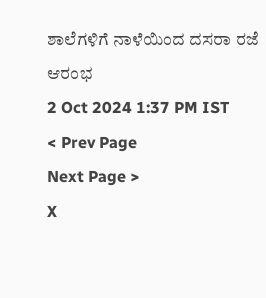ಶಾಲೆಗಳಿಗೆ ನಾಳೆಯಿಂದ ದಸರಾ ರಜೆ ಆರಂಭ
2 Oct 2024 1:37 PM IST
< Prev Page
Next Page >
X